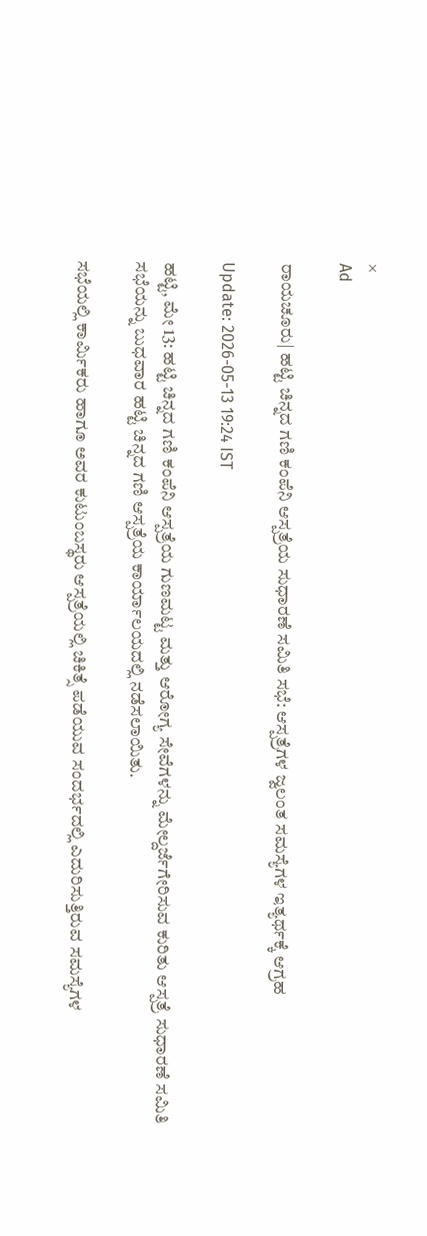×
Ad

ರಾಯಚೂರು| ಹಟ್ಟಿ ಚಿನ್ನದ ಗಣಿ ಕಂಪೆನಿ ಆಸ್ಪತ್ರೆಯ ಸುಧಾರಣೆ ಸಮಿತಿ ಸಭೆ: ಆಸ್ಪತ್ರೆಗಳ ಜ್ವಲಂತ ಸಮಸ್ಯೆಗಳ ಇತ್ಯರ್ಥಕ್ಕೆ ಆಗ್ರಹ

Update: 2026-05-13 19:24 IST

ಹಟ್ಟಿ, ಮೇ 13: ಹಟ್ಟಿ ಚಿನ್ನದ ಗಣಿ ಕಂಪೆನಿ ಆಸ್ಪತ್ರೆಯ ಗುಣಮಟ್ಟ ಮತ್ತು ಆರೋಗ್ಯ ಸೇವೆಗಳನ್ನು ಮೇಲ್ದರ್ಜೆಗೇರಿಸುವ ಕುರಿತು ಆಸ್ಪತ್ರೆ ಸುಧಾರಣೆ ಸಮಿತಿ ಸಭೆಯನ್ನು ಬುಧವಾರ ಹಟ್ಟಿ ಚಿನ್ನದ ಗಣಿ ಆಸ್ಪತ್ರೆಯ ಕಾರ್ಯಾಲಯದಲ್ಲಿ ನಡೆಸಲಾಯಿತು.

ಸಭೆಯಲ್ಲಿ ಕಾರ್ಮಿಕರು ಹಾಗೂ ಅವರ ಕುಟುಂಬಸ್ಥರು ಆಸ್ಪತ್ರೆಯಲ್ಲಿ ಚಿಕಿತ್ಸೆ ಪಡೆಯುವ ಸಂದರ್ಭದಲ್ಲಿ ಎದುರಿಸುತ್ತಿರುವ ಸಮಸ್ಯೆಗಳ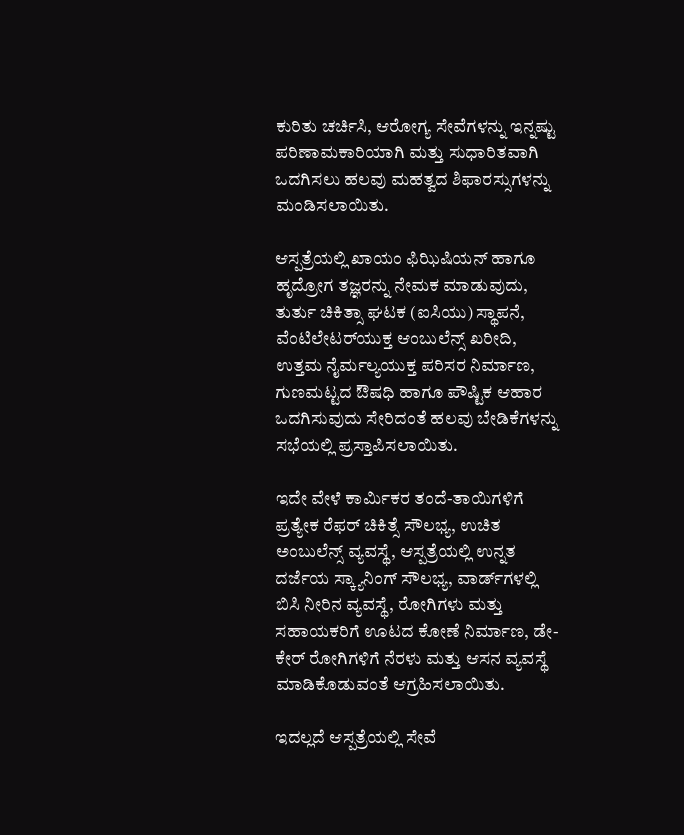ಕುರಿತು ಚರ್ಚಿಸಿ, ಆರೋಗ್ಯ ಸೇವೆಗಳನ್ನು ಇನ್ನಷ್ಟು ಪರಿಣಾಮಕಾರಿಯಾಗಿ ಮತ್ತು ಸುಧಾರಿತವಾಗಿ ಒದಗಿಸಲು ಹಲವು ಮಹತ್ವದ ಶಿಫಾರಸ್ಸುಗಳನ್ನು ಮಂಡಿಸಲಾಯಿತು.

ಆಸ್ಪತ್ರೆಯಲ್ಲಿ ಖಾಯಂ ಫಿಝಿಷಿಯನ್ ಹಾಗೂ ಹೃದ್ರೋಗ ತಜ್ಞರನ್ನು ನೇಮಕ ಮಾಡುವುದು, ತುರ್ತು ಚಿಕಿತ್ಸಾ ಘಟಕ (ಐಸಿಯು) ಸ್ಥಾಪನೆ, ವೆಂಟಿಲೇಟರ್‌ಯುಕ್ತ ಆಂಬುಲೆನ್ಸ್ ಖರೀದಿ, ಉತ್ತಮ ನೈರ್ಮಲ್ಯಯುಕ್ತ ಪರಿಸರ ನಿರ್ಮಾಣ, ಗುಣಮಟ್ಟದ ಔಷಧಿ ಹಾಗೂ ಪೌಷ್ಟಿಕ ಆಹಾರ ಒದಗಿಸುವುದು ಸೇರಿದಂತೆ ಹಲವು ಬೇಡಿಕೆಗಳನ್ನು ಸಭೆಯಲ್ಲಿ ಪ್ರಸ್ತಾಪಿಸಲಾಯಿತು.

ಇದೇ ವೇಳೆ ಕಾರ್ಮಿಕರ ತಂದೆ-ತಾಯಿಗಳಿಗೆ ಪ್ರತ್ಯೇಕ ರೆಫರ್ ಚಿಕಿತ್ಸೆ ಸೌಲಭ್ಯ, ಉಚಿತ ಅಂಬುಲೆನ್ಸ್ ವ್ಯವಸ್ಥೆ, ಆಸ್ಪತ್ರೆಯಲ್ಲಿ ಉನ್ನತ ದರ್ಜೆಯ ಸ್ಕ್ಯಾನಿಂಗ್ ಸೌಲಭ್ಯ, ವಾರ್ಡ್‌ಗಳಲ್ಲಿ ಬಿಸಿ ನೀರಿನ ವ್ಯವಸ್ಥೆ, ರೋಗಿಗಳು ಮತ್ತು ಸಹಾಯಕರಿಗೆ ಊಟದ ಕೋಣೆ ನಿರ್ಮಾಣ, ಡೇ-ಕೇರ್ ರೋಗಿಗಳಿಗೆ ನೆರಳು ಮತ್ತು ಆಸನ ವ್ಯವಸ್ಥೆ ಮಾಡಿಕೊಡುವಂತೆ ಆಗ್ರಹಿಸಲಾಯಿತು.

ಇದಲ್ಲದೆ ಆಸ್ಪತ್ರೆಯಲ್ಲಿ ಸೇವೆ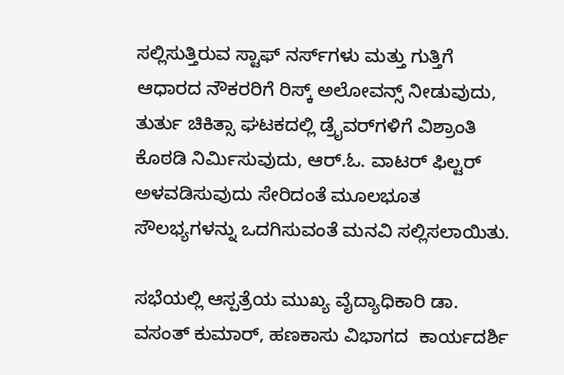ಸಲ್ಲಿಸುತ್ತಿರುವ ಸ್ಟಾಫ್ ನರ್ಸ್‌ಗಳು ಮತ್ತು ಗುತ್ತಿಗೆ ಆಧಾರದ ನೌಕರರಿಗೆ ರಿಸ್ಕ್ ಅಲೋವನ್ಸ್ ನೀಡುವುದು, ತುರ್ತು ಚಿಕಿತ್ಸಾ ಘಟಕದಲ್ಲಿ ಡ್ರೈವರ್‌ಗಳಿಗೆ ವಿಶ್ರಾಂತಿ ಕೊಠಡಿ ನಿರ್ಮಿಸುವುದು, ಆರ್.ಓ. ವಾಟರ್ ಫಿಲ್ಟರ್ ಅಳವಡಿಸುವುದು ಸೇರಿದಂತೆ ಮೂಲಭೂತ ಸೌಲಭ್ಯಗಳನ್ನು ಒದಗಿಸುವಂತೆ ಮನವಿ ಸಲ್ಲಿಸಲಾಯಿತು.

ಸಭೆಯಲ್ಲಿ ಆಸ್ಪತ್ರೆಯ ಮುಖ್ಯ ವೈದ್ಯಾಧಿಕಾರಿ ಡಾ. ವಸಂತ್ ಕುಮಾರ್, ಹಣಕಾಸು ವಿಭಾಗದ  ಕಾರ್ಯದರ್ಶಿ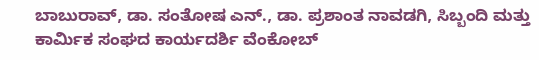ಬಾಬುರಾವ್, ಡಾ. ಸಂತೋಷ ಎನ್., ಡಾ. ಪ್ರಶಾಂತ ನಾವಡಗಿ, ಸಿಬ್ಬಂದಿ ಮತ್ತು ಕಾರ್ಮಿಕ ಸಂಘದ ಕಾರ್ಯದರ್ಶಿ ವೆಂಕೋಬ್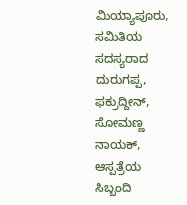ಮಿಯ್ಯಾಪೂರು, ಸಮಿತಿಯ ಸದಸ್ಯರಾದ ದುರುಗಪ್ಪ, ಫಕ್ರುದ್ದೀನ್, ಸೋಮಣ್ಣ ನಾಯಕ್, ಆಸ್ಪತ್ರೆಯ ಸಿಬ್ಬಂದಿ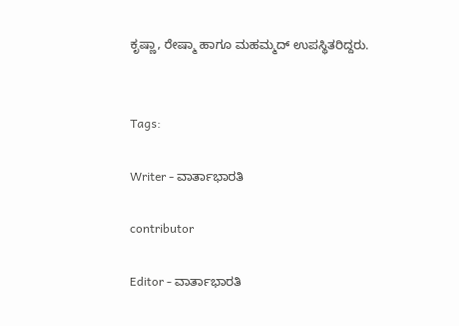ಕೃಷ್ಣಾ, ರೇಷ್ಮಾ ಹಾಗೂ ಮಹಮ್ಮದ್‌ ಉಪಸ್ಥಿತರಿದ್ದರು.


Tags:

Writer - ವಾರ್ತಾಭಾರತಿ

contributor

Editor - ವಾರ್ತಾಭಾರತಿ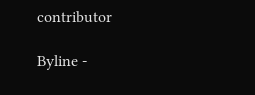contributor

Byline -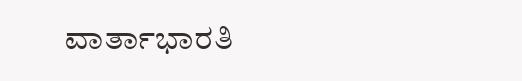ವಾರ್ತಾಭಾರತಿ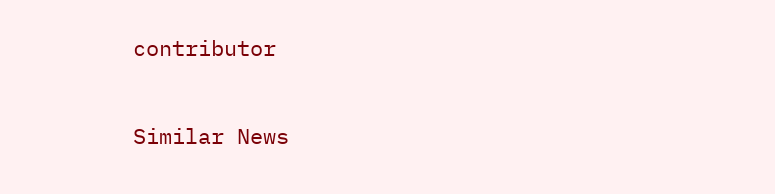contributor

Similar News